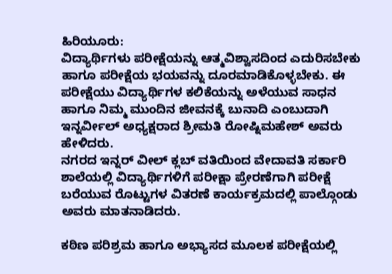ಹಿರಿಯೂರು:
ವಿದ್ಯಾರ್ಥಿಗಳು ಪರೀಕ್ಷೆಯನ್ನು ಆತ್ಮವಿಶ್ವಾಸದಿಂದ ಎದುರಿಸಬೇಕು ಹಾಗೂ ಪರೀಕ್ಷೆಯ ಭಯವನ್ನು ದೂರಮಾಡಿಕೊಳ್ಳಬೇಕು. ಈ ಪರೀಕ್ಷೆಯು ವಿದ್ಯಾರ್ಥಿಗಳ ಕಲಿಕೆಯನ್ನು ಅಳೆಯುವ ಸಾಧನ ಹಾಗೂ ನಿಮ್ಮ ಮುಂದಿನ ಜೀವನಕ್ಕೆ ಬುನಾದಿ ಎಂಬುದಾಗಿ ಇನ್ನರ್ವೀಲ್ ಅಧ್ಯಕ್ಷರಾದ ಶ್ರೀಮತಿ ರೋಷ್ನಿಮಹೇಶ್ ಅವರು ಹೇಳಿದರು.
ನಗರದ ಇನ್ನರ್ ವೀಲ್ ಕ್ಲಬ್ ವತಿಯಿಂದ ವೇದಾವತಿ ಸರ್ಕಾರಿ ಶಾಲೆಯಲ್ಲಿ ವಿದ್ಯಾರ್ಥಿಗಳಿಗೆ ಪರೀಕ್ಷಾ ಪ್ರೇರಣೆಗಾಗಿ ಪರೀಕ್ಷೆ ಬರೆಯುವ ರೊಟ್ಟುಗಳ ವಿತರಣೆ ಕಾರ್ಯಕ್ರಮದಲ್ಲಿ ಪಾಲ್ಗೊಂಡು ಅವರು ಮಾತನಾಡಿದರು.

ಕಠಿಣ ಪರಿಶ್ರಮ ಹಾಗೂ ಅಭ್ಯಾಸದ ಮೂಲಕ ಪರೀಕ್ಷೆಯಲ್ಲಿ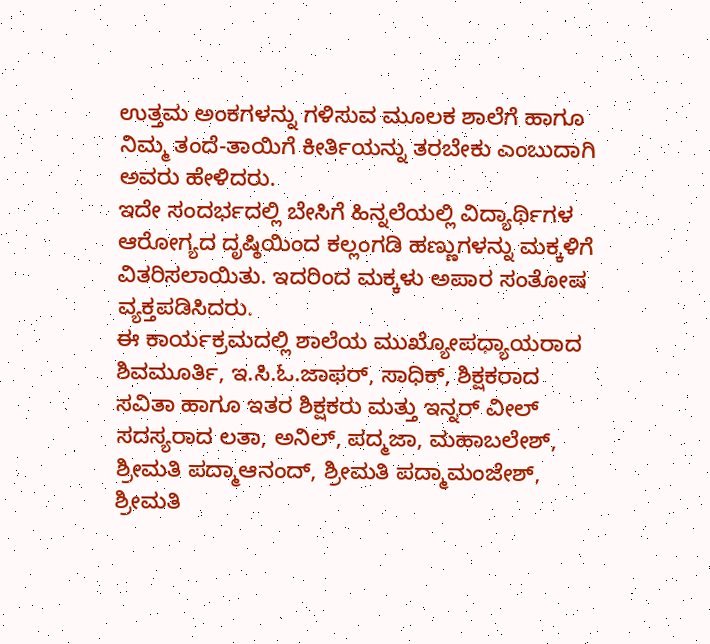ಉತ್ತಮ ಅಂಕಗಳನ್ನು ಗಳಿಸುವ ಮೂಲಕ ಶಾಲೆಗೆ ಹಾಗೂ ನಿಮ್ಮ ತಂದೆ-ತಾಯಿಗೆ ಕೀರ್ತಿಯನ್ನು ತರಬೇಕು ಎಂಬುದಾಗಿ ಅವರು ಹೇಳಿದರು.
ಇದೇ ಸಂದರ್ಭದಲ್ಲಿ ಬೇಸಿಗೆ ಹಿನ್ನಲೆಯಲ್ಲಿ ವಿದ್ಯಾರ್ಥಿಗಳ ಆರೋಗ್ಯದ ದೃಷ್ಠಿಯಿಂದ ಕಲ್ಲಂಗಡಿ ಹಣ್ಣುಗಳನ್ನು ಮಕ್ಕಳಿಗೆ ವಿತರಿಸಲಾಯಿತು. ಇದರಿಂದ ಮಕ್ಕಳು ಅಪಾರ ಸಂತೋಷ ವ್ಯಕ್ತಪಡಿಸಿದರು.
ಈ ಕಾರ್ಯಕ್ರಮದಲ್ಲಿ ಶಾಲೆಯ ಮುಖ್ಯೋಪಧ್ಯಾಯರಾದ ಶಿವಮೂರ್ತಿ, ಇ.ಸಿ.ಓ.ಜಾಫರ್, ಸಾಧಿಕ್, ಶಿಕ್ಷಕರಾದ ಸವಿತಾ ಹಾಗೂ ಇತರ ಶಿಕ್ಷಕರು ಮತ್ತು ಇನ್ನರ್ ವೀಲ್ ಸದಸ್ಯರಾದ ಲತಾ, ಅನಿಲ್, ಪದ್ಮಜಾ, ಮಹಾಬಲೇಶ್, ಶ್ರೀಮತಿ ಪದ್ಮಾಆನಂದ್, ಶ್ರೀಮತಿ ಪದ್ಮಾಮಂಜೇಶ್, ಶ್ರೀಮತಿ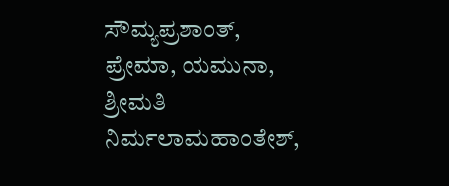ಸೌಮ್ಯಪ್ರಶಾಂತ್, ಪ್ರೇಮಾ, ಯಮುನಾ, ಶ್ರೀಮತಿ ನಿರ್ಮಲಾಮಹಾಂತೇಶ್,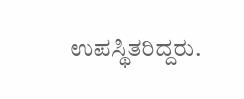ಉಪಸ್ಥಿತರಿದ್ದರು.